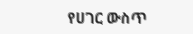የሀገር ውስጥ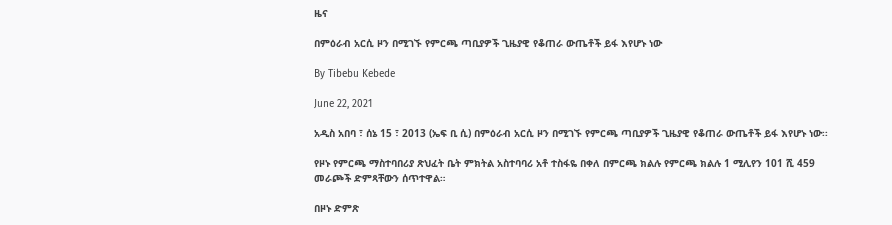ዜና

በምዕራብ አርሲ ዞን በሚገኙ የምርጫ ጣቢያዎች ጊዜያዊ የቆጠራ ውጤቶች ይፋ እየሆኑ ነው

By Tibebu Kebede

June 22, 2021

አዲስ አበባ ፣ ሰኔ 15 ፣ 2013 (ኤፍ ቢ ሲ) በምዕራብ አርሲ ዞን በሚገኙ የምርጫ ጣቢያዎች ጊዜያዊ የቆጠራ ውጤቶች ይፋ እየሆኑ ነው፡፡

የዞኑ የምርጫ ማስተባበሪያ ጽህፈት ቤት ምክትል አስተባባሪ አቶ ተስፋዬ በቀለ በምርጫ ክልሉ የምርጫ ክልሉ 1 ሚሊየን 101 ሺ 459 መራጮች ድምጻቸውን ሰጥተዋል።

በዞኑ ድምጽ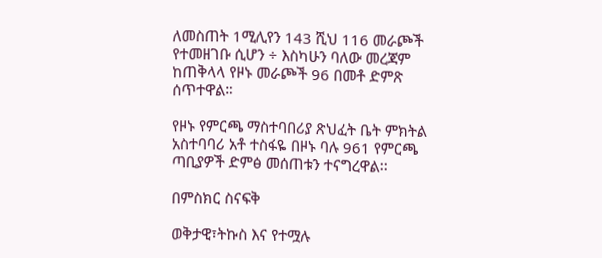ለመስጠት 1ሚሊየን 143 ሺህ 116 መራጮች የተመዘገቡ ሲሆን ÷ እስካሁን ባለው መረጃም ከጠቅላላ የዞኑ መራጮች 96 በመቶ ድምጽ ሰጥተዋል።

የዞኑ የምርጫ ማስተባበሪያ ጽህፈት ቤት ምክትል አስተባባሪ አቶ ተስፋዬ በዞኑ ባሉ 961 የምርጫ ጣቢያዎች ድምፅ መሰጠቱን ተናግረዋል፡፡

በምስክር ስናፍቅ

ወቅታዊ፣ትኩስ እና የተሟሉ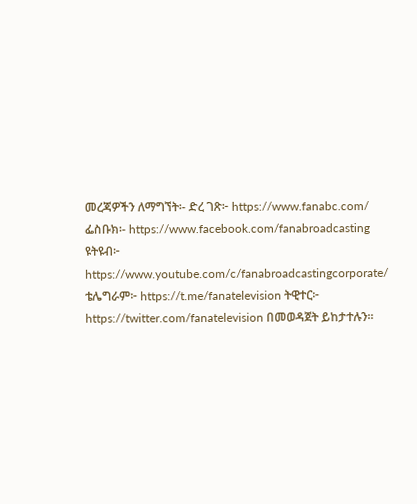መረጃዎችን ለማግኘት፡- ድረ ገጽ፦ https://www.fanabc.com/ ፌስቡክ፡- https://www.facebook.com/fanabroadcasting ዩትዩብ፦ https://www.youtube.com/c/fanabroadcastingcorporate/ ቴሌግራም፦ https://t.me/fanatelevision ትዊተር፦ https://twitter.com/fanatelevision በመወዳጀት ይከታተሉን፡፡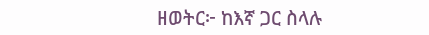ዘወትር፦ ከእኛ ጋር ስላሉ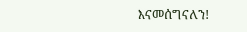እናመሰግናለን!